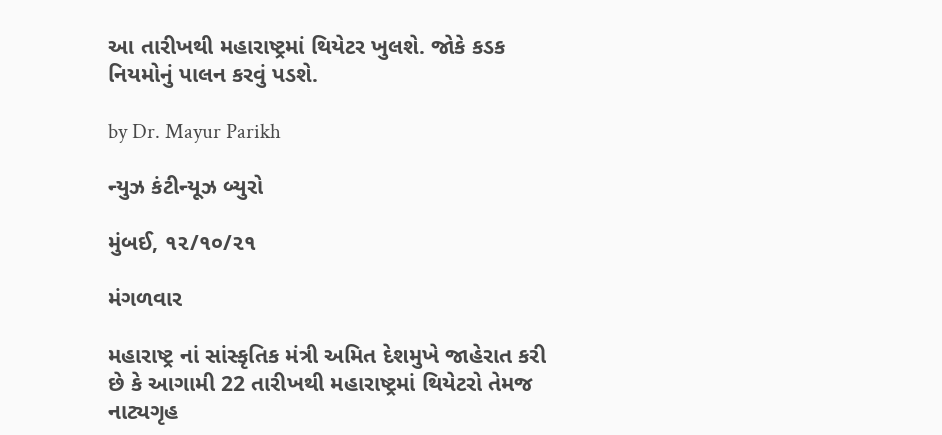આ તારીખથી મહારાષ્ટ્રમાં થિયેટર ખુલશે. જોકે કડક નિયમોનું પાલન કરવું પડશે.

by Dr. Mayur Parikh

ન્યુઝ કંટીન્યૂઝ બ્યુરો

મુંબઈ, ૧૨/૧૦/૨૧

મંગળવાર

મહારાષ્ટ્ર નાં સાંસ્કૃતિક મંત્રી અમિત દેશમુખે જાહેરાત કરી છે કે આગામી 22 તારીખથી મહારાષ્ટ્રમાં થિયેટરો તેમજ નાટ્યગૃહ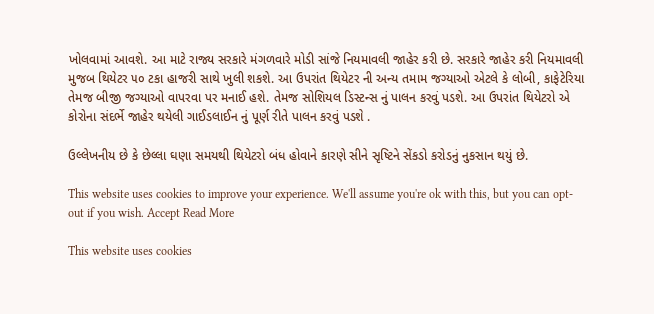ખોલવામાં આવશે. આ માટે રાજ્ય સરકારે મંગળવારે મોડી સાંજે નિયમાવલી જાહેર કરી છે. સરકારે જાહેર કરી નિયમાવલી મુજબ થિયેટર ૫૦ ટકા હાજરી સાથે ખુલી શકશે. આ ઉપરાંત થિયેટર ની અન્ય તમામ જગ્યાઓ એટલે કે લોબી, કાફેટેરિયા તેમજ બીજી જગ્યાઓ વાપરવા પર મનાઈ હશે. તેમજ સોશિયલ ડિસ્ટન્સ નું પાલન કરવું પડશે. આ ઉપરાંત થિયેટરો એ કોરોના સંદર્ભે જાહેર થયેલી ગાઈડલાઈન નું પૂર્ણ રીતે પાલન કરવું પડશે .

ઉલ્લેખનીય છે કે છેલ્લા ઘણા સમયથી થિયેટરો બંધ હોવાને કારણે સીને સૃષ્ટિને સેંકડો કરોડનું નુકસાન થયું છે.

This website uses cookies to improve your experience. We'll assume you're ok with this, but you can opt-out if you wish. Accept Read More

This website uses cookies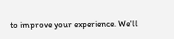to improve your experience. We'll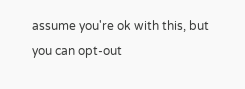assume you're ok with this, but you can opt-out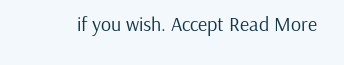if you wish. Accept Read More